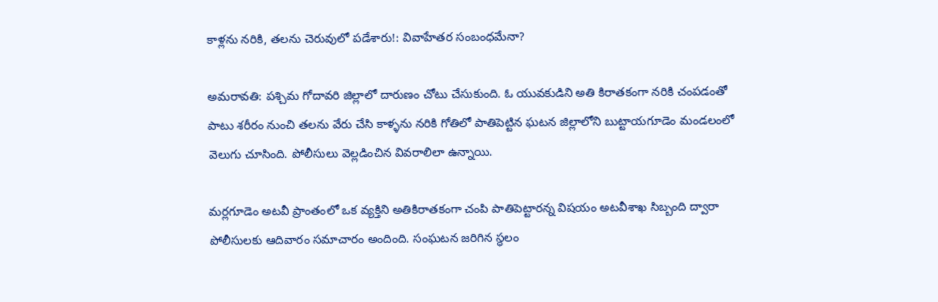కాళ్లను నరికి, తలను చెరువులో పడేశారు!: వివాహేతర సంబంధమేనా?

అమరావతి: పశ్చిమ గోదావరి జిల్లాలో దారుణం చోటు చేసుకుంది. ఓ యువకుడిని అతి కిరాతకంగా నరికి చంపడంతో పాటు శరీరం నుంచి తలను వేరు చేసి కాళ్ళను నరికి గోతిలో పాతిపెట్టిన ఘటన జిల్లాలోని బుట్టాయగూడెం మండలంలో వెలుగు చూసింది. పోలీసులు వెల్లడించిన వివరాలిలా ఉన్నాయి.

మర్లగూడెం అటవీ ప్రాంతంలో ఒక వ్యక్తిని అతికిరాతకంగా చంపి పాతిపెట్టారన్న విషయం అటవీశాఖ సిబ్బంది ద్వారా పోలీసులకు ఆదివారం సమాచారం అందింది. సంఘటన జరిగిన స్థలం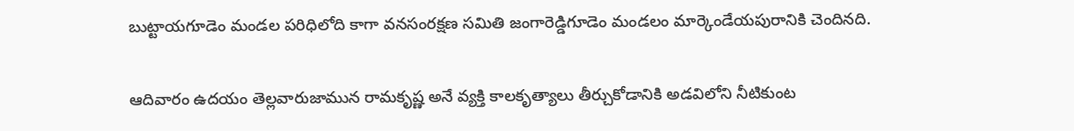బుట్టాయగూడెం మండల పరిధిలోది కాగా వనసంరక్షణ సమితి జంగారెడ్డిగూడెం మండలం మార్కెండేయపురానికి చెందినది.

ఆదివారం ఉదయం తెల్లవారుజామున రామకృష్ణ అనే వ్యక్తి కాలకృత్యాలు తీర్చుకోడానికి అడవిలోని నీటికుంట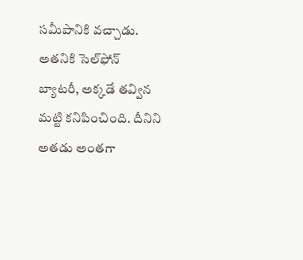సమీపానికి వచ్చాడు. అతనికి సెల్‌ఫోన్‌ బ్యాటరీ, అక్కడే తవ్విన మట్టి కనిపించింది. దీనిని అతడు అంతగా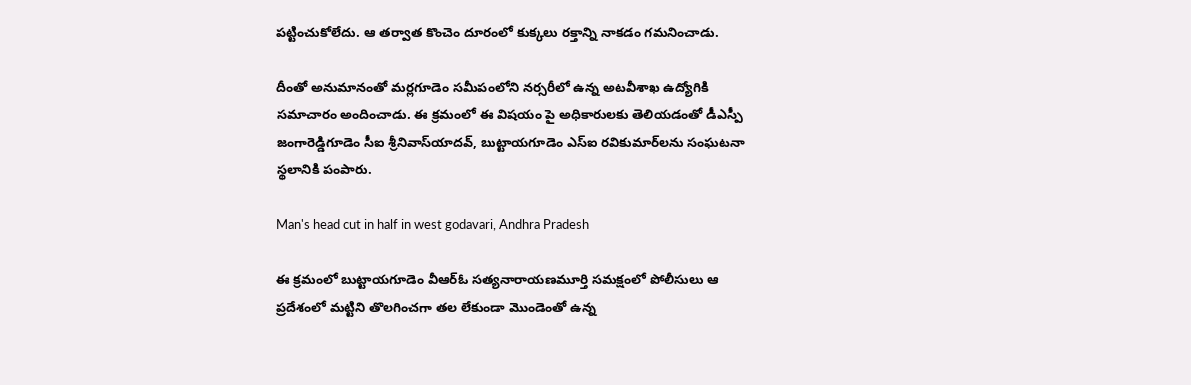పట్టించుకోలేదు. ఆ తర్వాత కొంచెం దూరంలో కుక్కలు రక్తాన్ని నాకడం గమనించాడు.

దీంతో అనుమానంతో మర్లగూడెం సమీపంలోని నర్సరీలో ఉన్న అటవీశాఖ ఉద్యోగికి సమాచారం అందించాడు. ఈ క్రమంలో ఈ విషయం పై అధికారులకు తెలియడంతో డీఎస్పీ జంగారెడ్డిగూడెం సీఐ శ్రీనివాస్‌యాదవ్‌, బుట్టాయగూడెం ఎస్‌ఐ రవికుమార్‌లను సంఘటనా స్థలానికి పంపారు.

Man's head cut in half in west godavari, Andhra Pradesh

ఈ క్రమంలో బుట్టాయగూడెం వీఆర్‌ఓ సత్యనారాయణమూర్తి సమక్షంలో పోలీసులు ఆ ప్రదేశంలో మట్టిని తొలగించగా తల లేకుండా మొండెంతో ఉన్న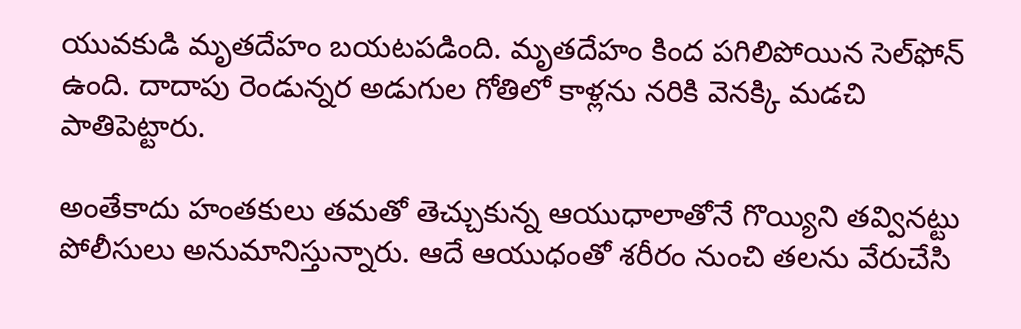యువకుడి మృతదేహం బయటపడింది. మృతదేహం కింద పగిలిపోయిన సెల్‌ఫోన్‌ ఉంది. దాదాపు రెండున్నర అడుగుల గోతిలో కాళ్లను నరికి వెనక్కి మడచి పాతిపెట్టారు.

అంతేకాదు హంతకులు తమతో తెచ్చుకున్న ఆయుధాలాతోనే గొయ్యిని తవ్వినట్టు పోలీసులు అనుమానిస్తున్నారు. ఆదే ఆయుధంతో శరీరం నుంచి తలను వేరుచేసి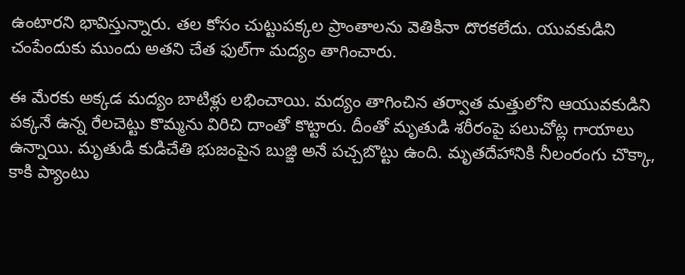ఉంటారని భావిస్తున్నారు. తల కోసం చుట్టుపక్కల ప్రాంతాలను వెతికినా దొరకలేదు. యువకుడిని చంపేందుకు ముందు అతని చేత ఫుల్‌గా మద్యం తాగించారు.

ఈ మేరకు అక్కడ మద్యం బాటిళ్లు లభించాయి. మద్యం తాగించిన తర్వాత మత్తులోని ఆయువకుడిని పక్కనే ఉన్న రేలచెట్టు కొమ్మను విరిచి దాంతో కొట్టారు. దీంతో మృతుడి శరీరంపై పలుచోట్ల గాయాలు ఉన్నాయి. మృతుడి కుడిచేతి భుజంపైన బుజ్జి అనే పచ్చబొట్టు ఉంది. మృతదేహానికి నీలంరంగు చొక్కా, కాకి ప్యాంటు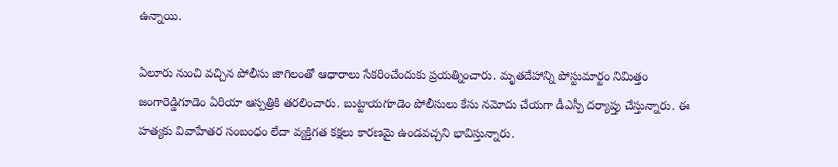ఉన్నాయి.

ఏలూరు నుంచి వచ్చిన పోలీసు జాగిలంతో ఆధారాలు సేకరించేందుకు ప్రయత్నించారు. మృతదేహాన్ని పోస్టుమార్టం నిమిత్తం జంగారెడ్డిగూడెం ఏరియా ఆస్పత్రికి తరలించారు. బుట్టాయగూడెం పోలీసులు కేసు నమోదు చేయగా డీఎస్పీ దర్యాప్తు చేస్తున్నారు. ఈ హత్యకు వివాహేతర సంబంధం లేదా వ్యక్తిగత కక్షలు కారణమై ఉండవచ్చని భావిస్తున్నారు.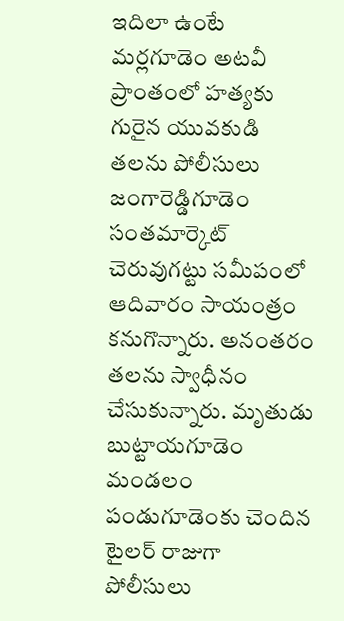ఇదిలా ఉంటే మర్లగూడెం అటవీ ప్రాంతంలో హత్యకు గురైన యువకుడి తలను పోలీసులు జంగారెడ్డిగూడెం సంతమార్కెట్‌ చెరువుగట్టు సమీపంలో ఆదివారం సాయంత్రం కనుగొన్నారు. అనంతరం తలను స్వాధీనం చేసుకున్నారు. మృతుడు బుట్టాయగూడెం మండలం పండుగూడెంకు చెందిన టైలర్‌ రాజుగా పోలీసులు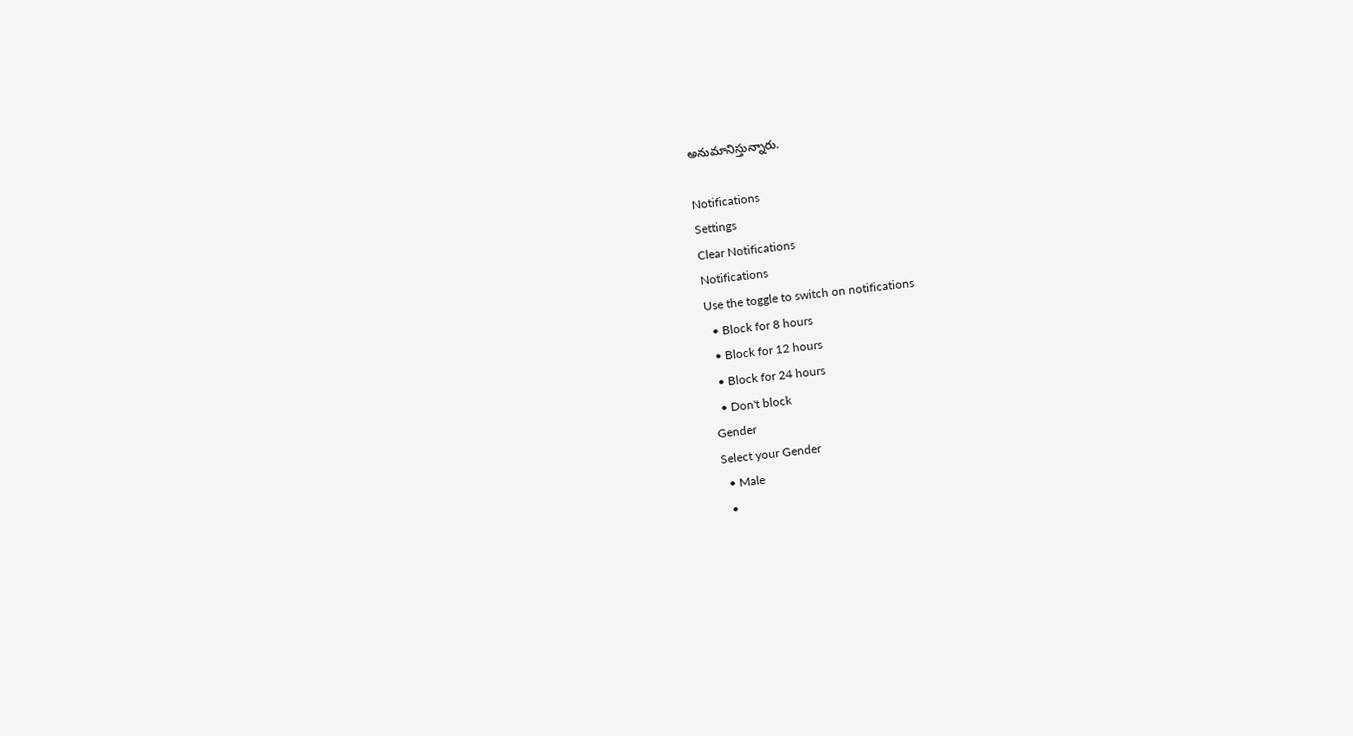అనుమానిస్తున్నారు.

Notifications
Settings
Clear Notifications
Notifications
Use the toggle to switch on notifications
  • Block for 8 hours
  • Block for 12 hours
  • Block for 24 hours
  • Don't block
Gender
Select your Gender
  • Male
  •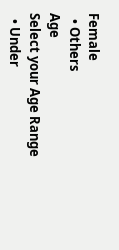Female
  • Others
Age
Select your Age Range
  • Under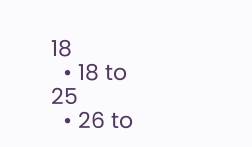18
  • 18 to 25
  • 26 to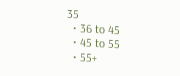35
  • 36 to 45
  • 45 to 55
  • 55+